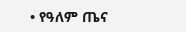• የዓለም ጤና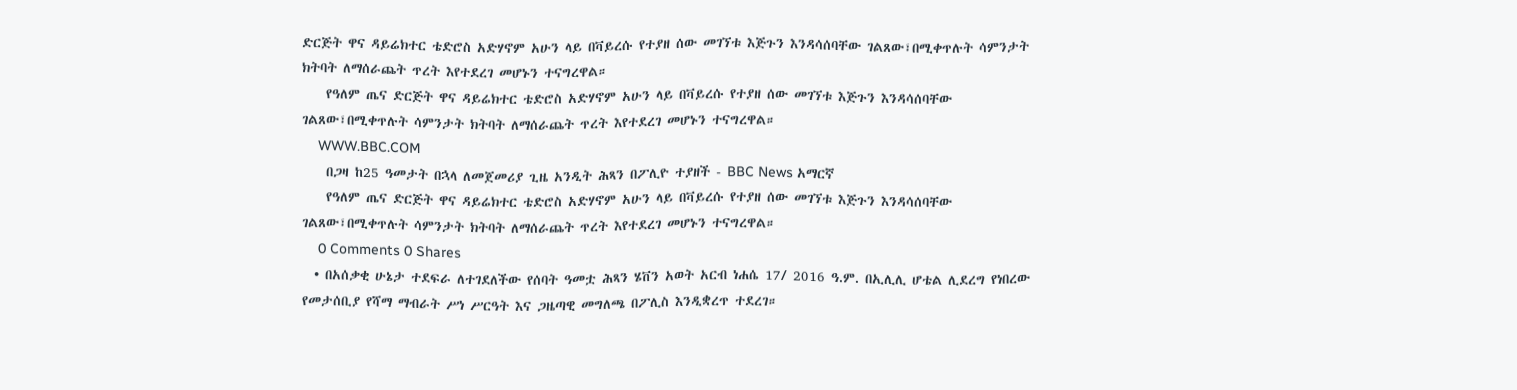ድርጅት ዋና ዳይሬክተር ቴድሮስ አድሃኖም አሁን ላይ በቫይረሱ የተያዘ ሰው መገኘቱ እጅጉን እንዳሳሰባቸው ገልጸው፣በሚቀጥሉት ሳምንታት ክትባት ለማሰራጨት ጥረት እየተደረገ መሆኑን ተናግረዋል።
    የዓለም ጤና ድርጅት ዋና ዳይሬክተር ቴድሮስ አድሃኖም አሁን ላይ በቫይረሱ የተያዘ ሰው መገኘቱ እጅጉን እንዳሳሰባቸው ገልጸው፣በሚቀጥሉት ሳምንታት ክትባት ለማሰራጨት ጥረት እየተደረገ መሆኑን ተናግረዋል።
    WWW.BBC.COM
    በጋዛ ከ25 ዓመታት በኋላ ለመጀመሪያ ጊዜ አንዲት ሕጻን በፖሊዮ ተያዘች - BBC News አማርኛ
    የዓለም ጤና ድርጅት ዋና ዳይሬክተር ቴድሮስ አድሃኖም አሁን ላይ በቫይረሱ የተያዘ ሰው መገኘቱ እጅጉን እንዳሳሰባቸው ገልጸው፣በሚቀጥሉት ሳምንታት ክትባት ለማሰራጨት ጥረት እየተደረገ መሆኑን ተናግረዋል።
    0 Comments 0 Shares
  • በአሰቃቂ ሁኔታ ተደፍራ ለተገደለችው የሰባት ዓመቷ ሕጻን ሄቨን አወት አርብ ነሐሴ 17/ 2016 ዓ.ም. በኢሊሊ ሆቴል ሊደረግ የነበረው የመታሰቢያ የሻማ ማብራት ሥነ ሥርዓት እና ጋዜጣዊ መግለጫ በፖሊስ እንዲቋረጥ ተደረገ።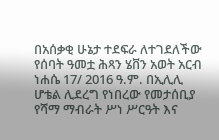በአሰቃቂ ሁኔታ ተደፍራ ለተገደለችው የሰባት ዓመቷ ሕጻን ሄቨን አወት አርብ ነሐሴ 17/ 2016 ዓ.ም. በኢሊሊ ሆቴል ሊደረግ የነበረው የመታሰቢያ የሻማ ማብራት ሥነ ሥርዓት እና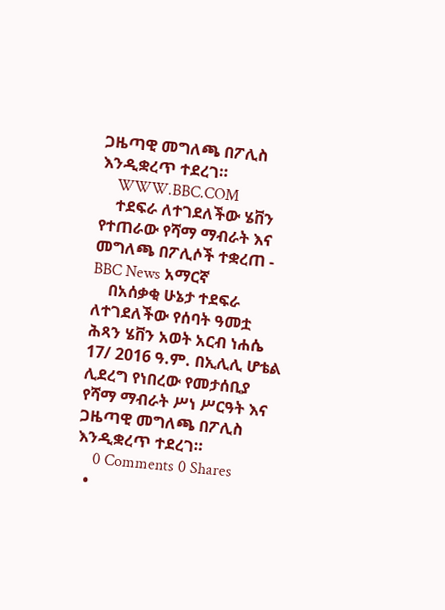ጋዜጣዊ መግለጫ በፖሊስ እንዲቋረጥ ተደረገ።
    WWW.BBC.COM
    ተደፍራ ለተገደለችው ሄቨን የተጠራው የሻማ ማብራት እና መግለጫ በፖሊሶች ተቋረጠ - BBC News አማርኛ
    በአሰቃቂ ሁኔታ ተደፍራ ለተገደለችው የሰባት ዓመቷ ሕጻን ሄቨን አወት አርብ ነሐሴ 17/ 2016 ዓ.ም. በኢሊሊ ሆቴል ሊደረግ የነበረው የመታሰቢያ የሻማ ማብራት ሥነ ሥርዓት እና ጋዜጣዊ መግለጫ በፖሊስ እንዲቋረጥ ተደረገ።
    0 Comments 0 Shares
  •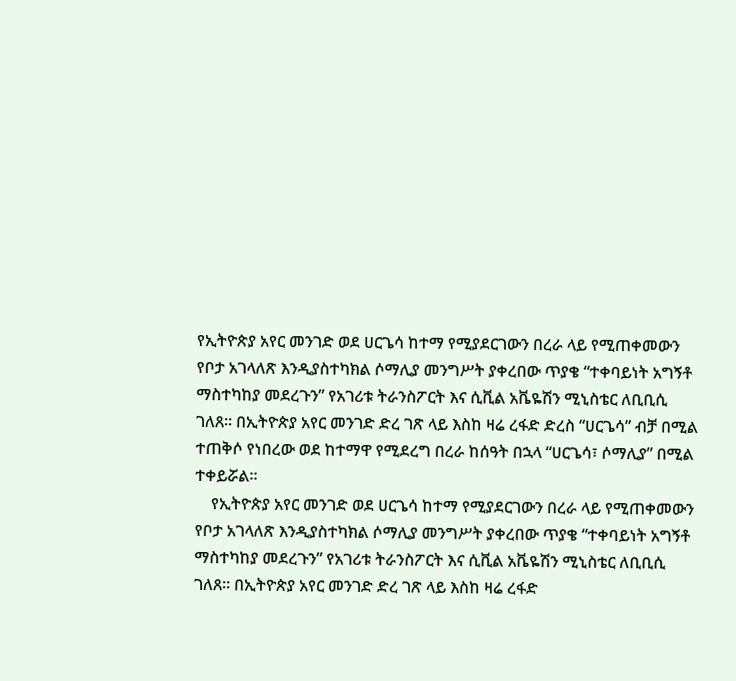የኢትዮጵያ አየር መንገድ ወደ ሀርጌሳ ከተማ የሚያደርገውን በረራ ላይ የሚጠቀመውን የቦታ አገላለጽ እንዲያስተካክል ሶማሊያ መንግሥት ያቀረበው ጥያቄ “ተቀባይነት አግኝቶ ማስተካከያ መደረጉን” የአገሪቱ ትራንስፖርት እና ሲቪል አቬዬሽን ሚኒስቴር ለቢቢሲ ገለጸ። በኢትዮጵያ አየር መንገድ ድረ ገጽ ላይ እስከ ዛሬ ረፋድ ድረስ “ሀርጌሳ” ብቻ በሚል ተጠቅሶ የነበረው ወደ ከተማዋ የሚደረግ በረራ ከሰዓት በኋላ “ሀርጌሳ፣ ሶማሊያ” በሚል ተቀይሯል።
    የኢትዮጵያ አየር መንገድ ወደ ሀርጌሳ ከተማ የሚያደርገውን በረራ ላይ የሚጠቀመውን የቦታ አገላለጽ እንዲያስተካክል ሶማሊያ መንግሥት ያቀረበው ጥያቄ “ተቀባይነት አግኝቶ ማስተካከያ መደረጉን” የአገሪቱ ትራንስፖርት እና ሲቪል አቬዬሽን ሚኒስቴር ለቢቢሲ ገለጸ። በኢትዮጵያ አየር መንገድ ድረ ገጽ ላይ እስከ ዛሬ ረፋድ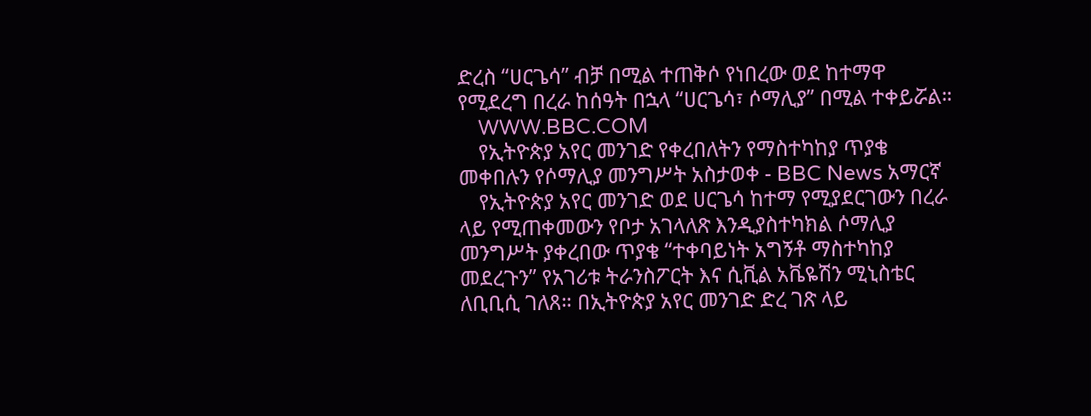ድረስ “ሀርጌሳ” ብቻ በሚል ተጠቅሶ የነበረው ወደ ከተማዋ የሚደረግ በረራ ከሰዓት በኋላ “ሀርጌሳ፣ ሶማሊያ” በሚል ተቀይሯል።
    WWW.BBC.COM
    የኢትዮጵያ አየር መንገድ የቀረበለትን የማስተካከያ ጥያቄ መቀበሉን የሶማሊያ መንግሥት አስታወቀ - BBC News አማርኛ
    የኢትዮጵያ አየር መንገድ ወደ ሀርጌሳ ከተማ የሚያደርገውን በረራ ላይ የሚጠቀመውን የቦታ አገላለጽ እንዲያስተካክል ሶማሊያ መንግሥት ያቀረበው ጥያቄ “ተቀባይነት አግኝቶ ማስተካከያ መደረጉን” የአገሪቱ ትራንስፖርት እና ሲቪል አቬዬሽን ሚኒስቴር ለቢቢሲ ገለጸ። በኢትዮጵያ አየር መንገድ ድረ ገጽ ላይ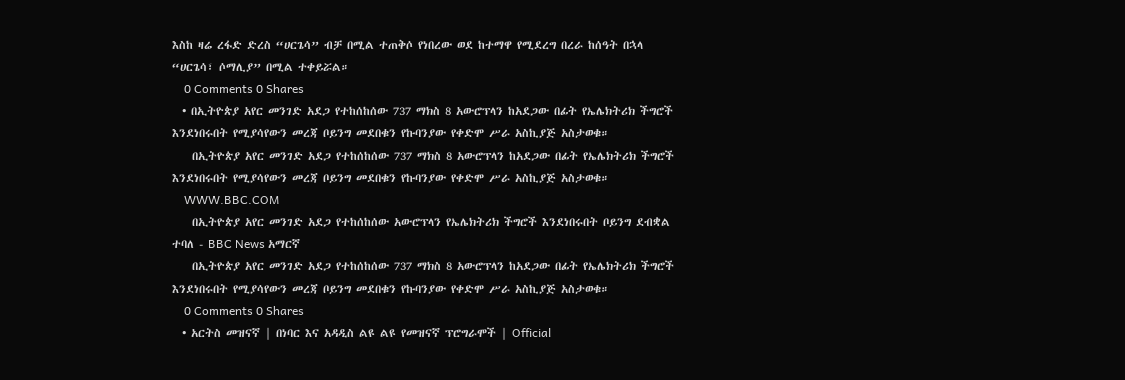እስከ ዛሬ ረፋድ ድረስ “ሀርጌሳ” ብቻ በሚል ተጠቅሶ የነበረው ወደ ከተማዋ የሚደረግ በረራ ከሰዓት በኋላ “ሀርጌሳ፣ ሶማሊያ” በሚል ተቀይሯል።
    0 Comments 0 Shares
  • በኢትዮጵያ አየር መንገድ አደጋ የተከሰከሰው 737 ማክስ 8 አውሮፕላን ከአደጋው በፊት የኤሌክትሪክ ችግሮች እንደነበሩበት የሚያሳየውን መረጃ ቦይንግ መደበቁን የኩባንያው የቀድሞ ሥራ አስኪያጅ አስታወቁ።
    በኢትዮጵያ አየር መንገድ አደጋ የተከሰከሰው 737 ማክስ 8 አውሮፕላን ከአደጋው በፊት የኤሌክትሪክ ችግሮች እንደነበሩበት የሚያሳየውን መረጃ ቦይንግ መደበቁን የኩባንያው የቀድሞ ሥራ አስኪያጅ አስታወቁ።
    WWW.BBC.COM
    በኢትዮጵያ አየር መንገድ አደጋ የተከሰከሰው አውሮፕላን የኤሌክትሪክ ችግሮች እንደነበሩበት ቦይንግ ደብቋል ተባለ - BBC News አማርኛ
    በኢትዮጵያ አየር መንገድ አደጋ የተከሰከሰው 737 ማክስ 8 አውሮፕላን ከአደጋው በፊት የኤሌክትሪክ ችግሮች እንደነበሩበት የሚያሳየውን መረጃ ቦይንግ መደበቁን የኩባንያው የቀድሞ ሥራ አስኪያጅ አስታወቁ።
    0 Comments 0 Shares
  • አርትስ መዝናኛ | በነባር እና አዳዲስ ልዩ ልዩ የመዝናኛ ፕሮግራሞች | Official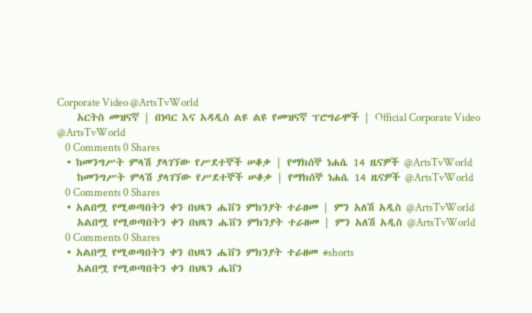Corporate Video @ArtsTvWorld
    አርትስ መዝናኛ | በነባር እና አዳዲስ ልዩ ልዩ የመዝናኛ ፕሮግራሞች | Official Corporate Video @ArtsTvWorld
    0 Comments 0 Shares
  • ከመንግሥት ምላሽ ያላገኘው የሥደተኞች ሠቆቃ | የማክሰኞ ነሐሴ 14 ዜናዎች @ArtsTvWorld
    ከመንግሥት ምላሽ ያላገኘው የሥደተኞች ሠቆቃ | የማክሰኞ ነሐሴ 14 ዜናዎች @ArtsTvWorld
    0 Comments 0 Shares
  • አልበሟ የሚወጣበትን ቀን በህጻን ሔቨን ምክንያት ተራዘመ | ምን አለሽ አዲስ @ArtsTvWorld
    አልበሟ የሚወጣበትን ቀን በህጻን ሔቨን ምክንያት ተራዘመ | ምን አለሽ አዲስ @ArtsTvWorld
    0 Comments 0 Shares
  • አልበሟ የሚወጣበትን ቀን በህጻን ሔቨን ምክንያት ተራዘመ #shorts
    አልበሟ የሚወጣበትን ቀን በህጻን ሔቨን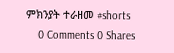ምክንያት ተራዘመ #shorts
    0 Comments 0 Shares